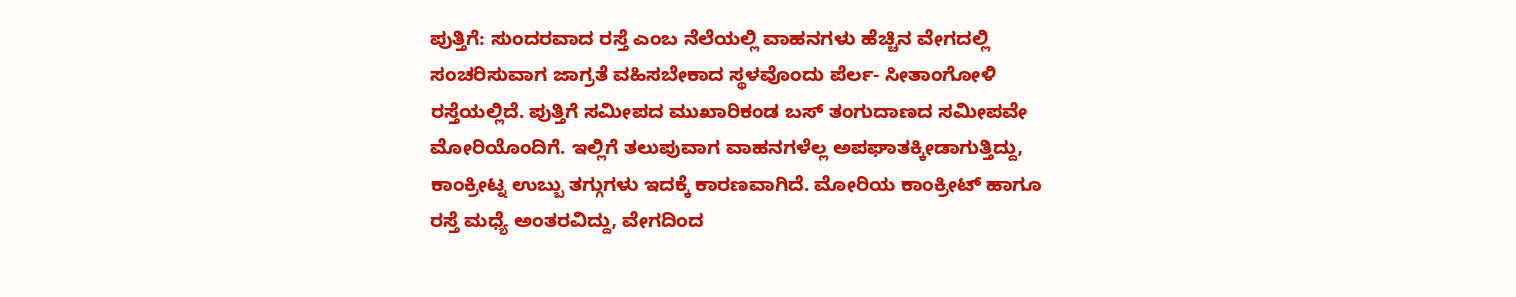ಪುತ್ತಿಗೆ: ಸುಂದರವಾದ ರಸ್ತೆ ಎಂಬ ನೆಲೆಯಲ್ಲಿ ವಾಹನಗಳು ಹೆಚ್ಚಿನ ವೇಗದಲ್ಲಿ ಸಂಚರಿಸುವಾಗ ಜಾಗ್ರತೆ ವಹಿಸಬೇಕಾದ ಸ್ಥಳವೊಂದು ಪೆರ್ಲ- ಸೀತಾಂಗೋಳಿ ರಸ್ತೆಯಲ್ಲಿದೆ. ಪುತ್ತಿಗೆ ಸಮೀಪದ ಮುಖಾರಿಕಂಡ ಬಸ್ ತಂಗುದಾಣದ ಸಮೀಪವೇ ಮೋರಿಯೊಂದಿಗೆ. ಇಲ್ಲಿಗೆ ತಲುಪುವಾಗ ವಾಹನಗಳೆಲ್ಲ ಅಪಘಾತಕ್ಕೀಡಾಗುತ್ತಿದ್ದು, ಕಾಂಕ್ರೀಟ್ನ ಉಬ್ಬು ತಗ್ಗುಗಳು ಇದಕ್ಕೆ ಕಾರಣವಾಗಿದೆ. ಮೋರಿಯ ಕಾಂಕ್ರೀಟ್ ಹಾಗೂ ರಸ್ತೆ ಮಧ್ಯೆ ಅಂತರವಿದ್ದು, ವೇಗದಿಂದ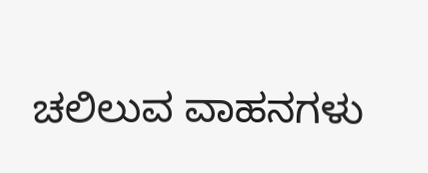ಚಲಿಲುವ ವಾಹನಗಳು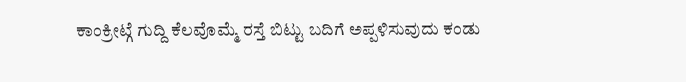ಕಾಂಕ್ರೀಟ್ಗೆ ಗುದ್ದಿ ಕೆಲವೊಮ್ಮೆ ರಸ್ತೆ ಬಿಟ್ಟು ಬದಿಗೆ ಅಪ್ಪಳಿಸುವುದು ಕಂಡು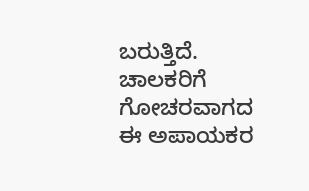ಬರುತ್ತಿದೆ. ಚಾಲಕರಿಗೆ ಗೋಚರವಾಗದ ಈ ಅಪಾಯಕರ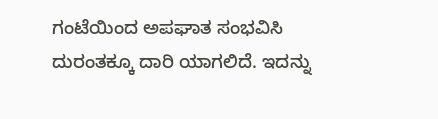ಗಂಟೆಯಿಂದ ಅಪಘಾತ ಸಂಭವಿಸಿ ದುರಂತಕ್ಕೂ ದಾರಿ ಯಾಗಲಿದೆ. ಇದನ್ನು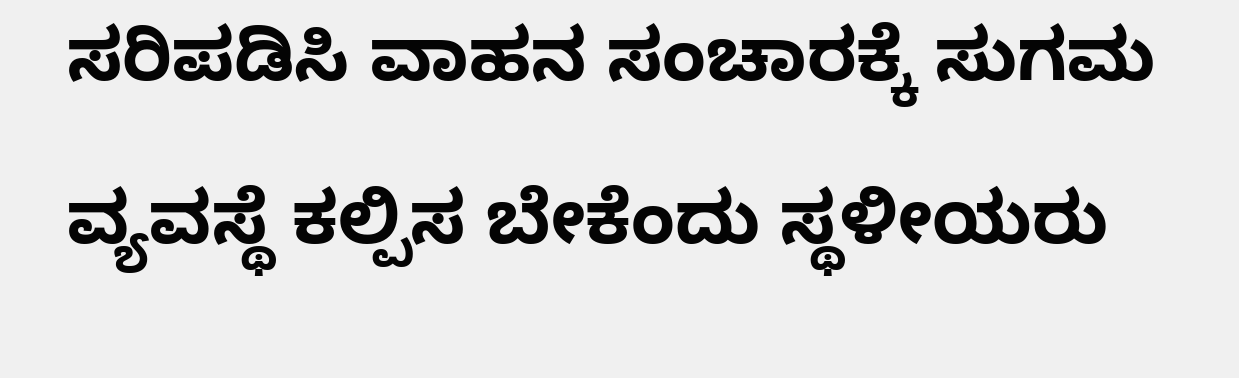ಸರಿಪಡಿಸಿ ವಾಹನ ಸಂಚಾರಕ್ಕೆ ಸುಗಮ ವ್ಯವಸ್ಥೆ ಕಲ್ಪಿಸ ಬೇಕೆಂದು ಸ್ಥಳೀಯರು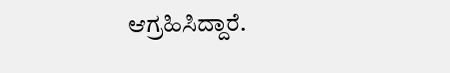ಆಗ್ರಹಿಸಿದ್ದಾರೆ.